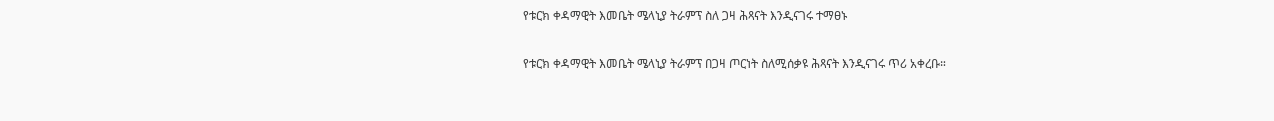የቱርክ ቀዳማዊት እመቤት ሜላኒያ ትራምፕ ስለ ጋዛ ሕጻናት እንዲናገሩ ተማፀኑ

የቱርክ ቀዳማዊት እመቤት ሜላኒያ ትራምፕ በጋዛ ጦርነት ስለሚሰቃዩ ሕጻናት እንዲናገሩ ጥሪ አቀረቡ።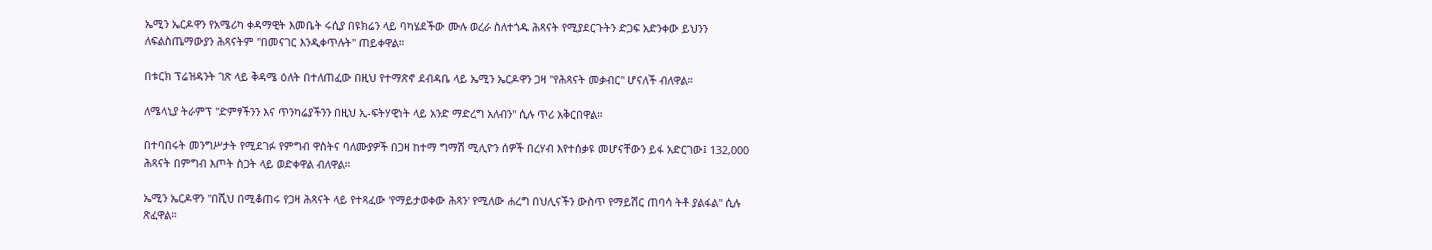ኤሚን ኤርዶዋን የአሜሪካ ቀዳማዊት እመቤት ሩሲያ በዩክሬን ላይ ባካሄደችው ሙሉ ወረራ ስለተጎዱ ሕጻናት የሚያደርጉትን ድጋፍ አድንቀው ይህንን ለፍልስጤማውያን ሕጻናትም "በመናገር እንዲቀጥሉት" ጠይቀዋል።

በቱርክ ፕሬዝዳንት ገጽ ላይ ቅዳሜ ዕለት በተለጠፈው በዚህ የተማጽኖ ደብዳቤ ላይ ኤሚን ኤርዶዋን ጋዛ "የሕጻናት መቃብር" ሆናለች ብለዋል።

ለሜላኒያ ትራምፕ "ድምፃችንን እና ጥንካሬያችንን በዚህ ኢ-ፍትሃዊነት ላይ አንድ ማድረግ አለብን" ሲሉ ጥሪ አቅርበዋል።

በተባበሩት መንግሥታት የሚደገፉ የምግብ ዋስትና ባለሙያዎች በጋዛ ከተማ ግማሽ ሚሊዮን ሰዎች በረሃብ እየተሰቃዩ መሆናቸውን ይፋ አድርገው፤ 132,000 ሕጻናት በምግብ እጦት ስጋት ላይ ወድቀዋል ብለዋል።

ኤሚን ኤርዶዋን "በሺህ በሚቆጠሩ የጋዛ ሕጻናት ላይ የተጻፈው 'የማይታወቀው ሕጻን' የሚለው ሐረግ በህሊናችን ውስጥ የማይሽር ጠባሳ ትቶ ያልፋል" ሲሉ ጽፈዋል።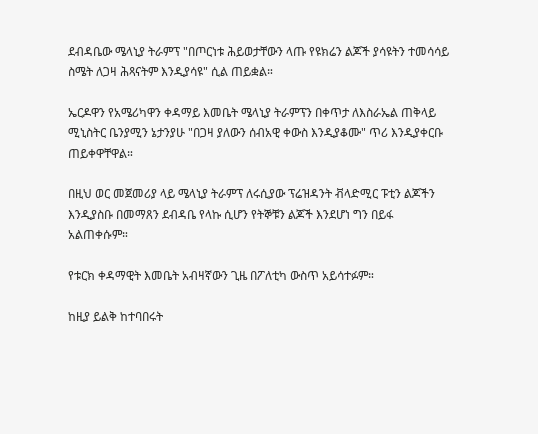ደብዳቤው ሜላኒያ ትራምፕ "በጦርነቱ ሕይወታቸውን ላጡ የዩክሬን ልጆች ያሳዩትን ተመሳሳይ ስሜት ለጋዛ ሕጻናትም እንዲያሳዩ" ሲል ጠይቋል።

ኤርዶዋን የአሜሪካዋን ቀዳማይ እመቤት ሜላኒያ ትራምፕን በቀጥታ ለእስራኤል ጠቅላይ ሚኒስትር ቤንያሚን ኔታንያሁ "በጋዛ ያለውን ሰብአዊ ቀውስ እንዲያቆሙ" ጥሪ እንዲያቀርቡ ጠይቀዋቸዋል።

በዚህ ወር መጀመሪያ ላይ ሜላኒያ ትራምፕ ለሩሲያው ፕሬዝዳንት ቭላድሚር ፑቲን ልጆችን እንዲያስቡ በመማጸን ደብዳቤ የላኩ ሲሆን የትኞቹን ልጆች እንደሆነ ግን በይፋ አልጠቀሱም።

የቱርክ ቀዳማዊት እመቤት አብዛኛውን ጊዜ በፖለቲካ ውስጥ አይሳተፉም።

ከዚያ ይልቅ ከተባበሩት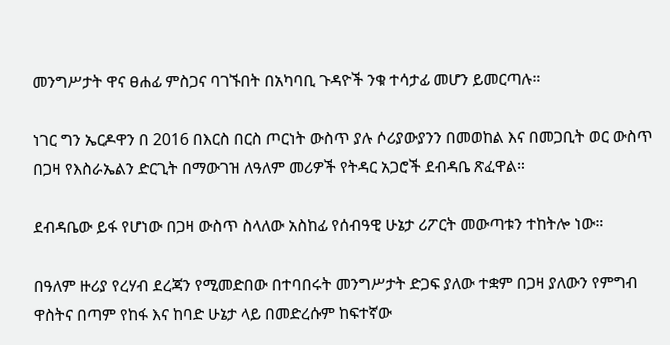መንግሥታት ዋና ፀሐፊ ምስጋና ባገኙበት በአካባቢ ጉዳዮች ንቁ ተሳታፊ መሆን ይመርጣሉ።

ነገር ግን ኤርዶዋን በ 2016 በእርስ በርስ ጦርነት ውስጥ ያሉ ሶሪያውያንን በመወከል እና በመጋቢት ወር ውስጥ በጋዛ የእስራኤልን ድርጊት በማውገዝ ለዓለም መሪዎች የትዳር አጋሮች ደብዳቤ ጽፈዋል።

ደብዳቤው ይፋ የሆነው በጋዛ ውስጥ ስላለው አስከፊ የሰብዓዊ ሁኔታ ሪፖርት መውጣቱን ተከትሎ ነው።

በዓለም ዙሪያ የረሃብ ደረጃን የሚመድበው በተባበሩት መንግሥታት ድጋፍ ያለው ተቋም በጋዛ ያለውን የምግብ ዋስትና በጣም የከፋ እና ከባድ ሁኔታ ላይ በመድረሱም ከፍተኛው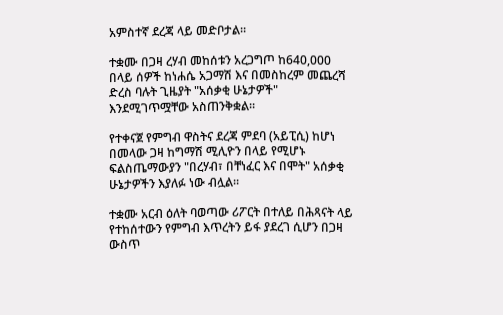አምስተኛ ደረጃ ላይ መድቦታል።

ተቋሙ በጋዛ ረሃብ መከሰቱን አረጋግጦ ከ640,000 በላይ ሰዎች ከነሐሴ አጋማሽ እና በመስከረም መጨረሻ ድረስ ባሉት ጊዜያት "አሰቃቂ ሁኔታዎች" እንደሚገጥሟቸው አስጠንቅቋል።

የተቀናጀ የምግብ ዋስትና ደረጃ ምደባ (አይፒሲ) ከሆነ በመላው ጋዛ ከግማሽ ሚሊዮን በላይ የሚሆኑ ፍልስጤማውያን "በረሃብ፣ በቸነፈር እና በሞት" አሰቃቂ ሁኔታዎችን እያለፉ ነው ብሏል።

ተቋሙ አርብ ዕለት ባወጣው ሪፖርት በተለይ በሕጻናት ላይ የተከሰተውን የምግብ እጥረትን ይፋ ያደረገ ሲሆን በጋዛ ውስጥ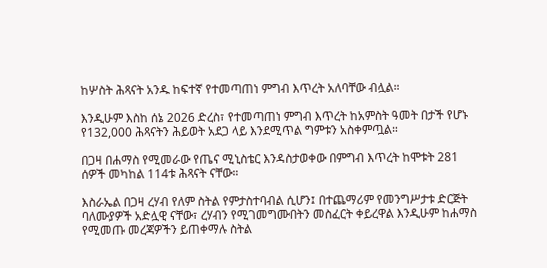ከሦስት ሕጻናት አንዱ ከፍተኛ የተመጣጠነ ምግብ እጥረት አለባቸው ብሏል።

እንዲሁም እስከ ሰኔ 2026 ድረስ፣ የተመጣጠነ ምግብ እጥረት ከአምስት ዓመት በታች የሆኑ የ132,000 ሕጻናትን ሕይወት አደጋ ላይ እንደሚጥል ግምቱን አስቀምጧል።

በጋዛ በሐማስ የሚመራው የጤና ሚኒስቴር እንዳስታወቀው በምግብ እጥረት ከሞቱት 281 ሰዎች መካከል 114ቱ ሕጻናት ናቸው።

እስራኤል በጋዛ ረሃብ የለም ስትል የምታስተባብል ሲሆን፤ በተጨማሪም የመንግሥታቱ ድርጅት ባለሙያዎች አድሏዊ ናቸው፣ ረሃብን የሚገመግሙበትን መስፈርት ቀይረዋል እንዲሁም ከሐማስ የሚመጡ መረጃዎችን ይጠቀማሉ ስትል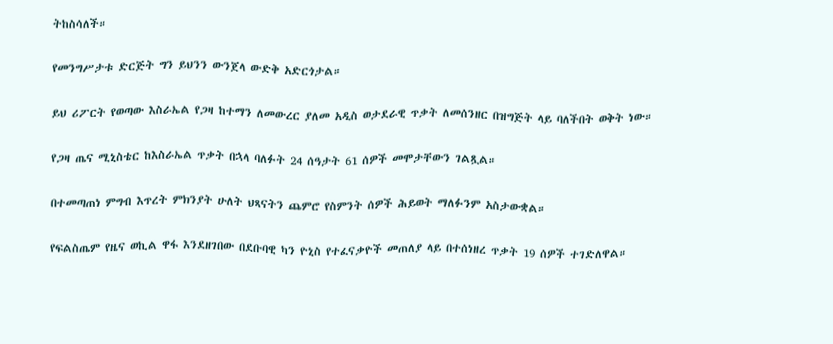ትከስሳለች።

የመንግሥታቱ ድርጅት ግን ይህንን ውንጀላ ውድቅ አድርጎታል።

ይህ ሪፖርት የወጣው እስራኤል የጋዛ ከተማን ለመውረር ያለመ አዲስ ወታደራዊ ጥቃት ለመሰንዘር በዝግጅት ላይ ባለችበት ወቅት ነው።

የጋዛ ጤና ሚኒስቴር ከእስራኤል ጥቃት በኋላ ባለፉት 24 ሰዓታት 61 ሰዎች መሞታቸውን ገልጿል።

በተመጣጠነ ምግብ እጥረት ምክንያት ሁለት ህጻናትን ጨምሮ የስምንት ሰዎች ሕይወት ማለፉንም አስታውቋል።

የፍልስጤም የዜና ወኪል ዋፋ እንደዘገበው በደቡባዊ ካን ዮኒስ የተፈናቃዮች መጠለያ ላይ በተሰነዘረ ጥቃት 19 ሰዎች ተገድለዋል።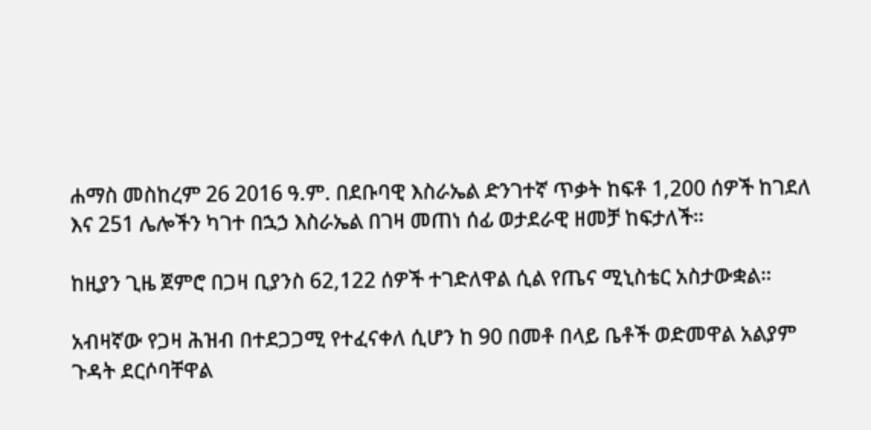ሐማስ መስከረም 26 2016 ዓ.ም. በደቡባዊ እስራኤል ድንገተኛ ጥቃት ከፍቶ 1,200 ሰዎች ከገደለ እና 251 ሌሎችን ካገተ በኋኃ እስራኤል በገዛ መጠነ ሰፊ ወታደራዊ ዘመቻ ከፍታለች።

ከዚያን ጊዜ ጀምሮ በጋዛ ቢያንስ 62,122 ሰዎች ተገድለዋል ሲል የጤና ሚኒስቴር አስታውቋል።

አብዛኛው የጋዛ ሕዝብ በተደጋጋሚ የተፈናቀለ ሲሆን ከ 90 በመቶ በላይ ቤቶች ወድመዋል አልያም ጉዳት ደርሶባቸዋል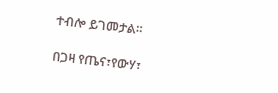ተብሎ ይገመታል።

በጋዛ የጤና፣የውሃ፣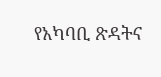የአካባቢ ጽዳትና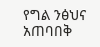የግል ንፅህና አጠባበቅ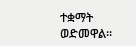ተቋማት ወድመዋል።